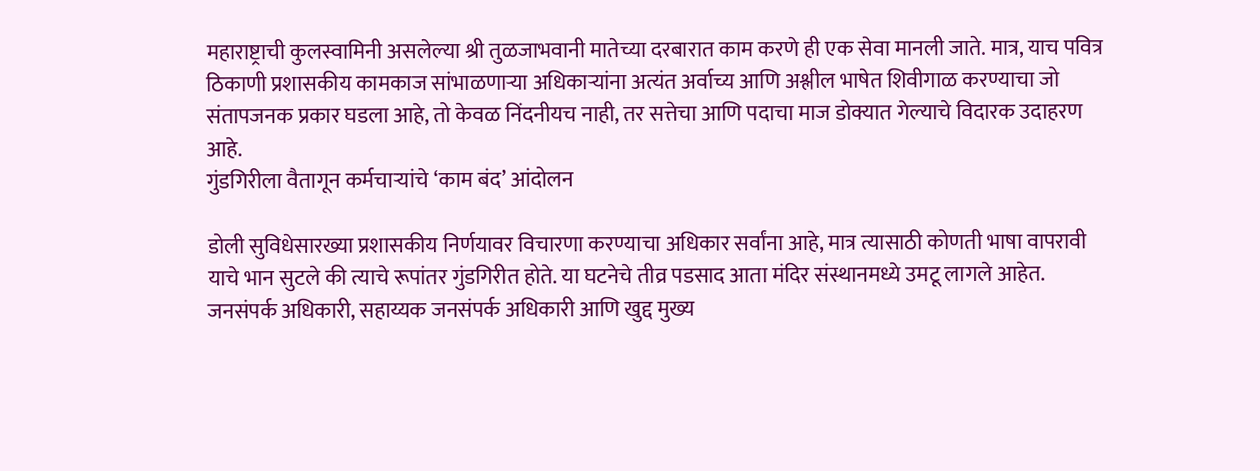महाराष्ट्राची कुलस्वामिनी असलेल्या श्री तुळजाभवानी मातेच्या दरबारात काम करणे ही एक सेवा मानली जाते. मात्र, याच पवित्र ठिकाणी प्रशासकीय कामकाज सांभाळणाऱ्या अधिकाऱ्यांना अत्यंत अर्वाच्य आणि अश्लील भाषेत शिवीगाळ करण्याचा जो संतापजनक प्रकार घडला आहे, तो केवळ निंदनीयच नाही, तर सत्तेचा आणि पदाचा माज डोक्यात गेल्याचे विदारक उदाहरण आहे.
गुंडगिरीला वैतागून कर्मचाऱ्यांचे ‘काम बंद’ आंदोलन

डोली सुविधेसारख्या प्रशासकीय निर्णयावर विचारणा करण्याचा अधिकार सर्वांना आहे, मात्र त्यासाठी कोणती भाषा वापरावी याचे भान सुटले की त्याचे रूपांतर गुंडगिरीत होते. या घटनेचे तीव्र पडसाद आता मंदिर संस्थानमध्ये उमटू लागले आहेत. जनसंपर्क अधिकारी, सहाय्यक जनसंपर्क अधिकारी आणि खुद्द मुख्य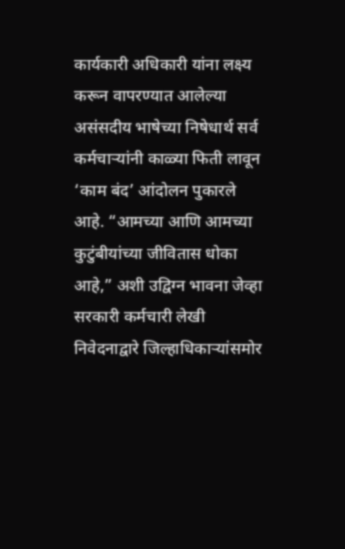कार्यकारी अधिकारी यांना लक्ष्य करून वापरण्यात आलेल्या असंसदीय भाषेच्या निषेधार्थ सर्व कर्मचाऱ्यांनी काळ्या फिती लावून ‘काम बंद’ आंदोलन पुकारले आहे. “आमच्या आणि आमच्या कुटुंबीयांच्या जीवितास धोका आहे,” अशी उद्विग्न भावना जेव्हा सरकारी कर्मचारी लेखी निवेदनाद्वारे जिल्हाधिकाऱ्यांसमोर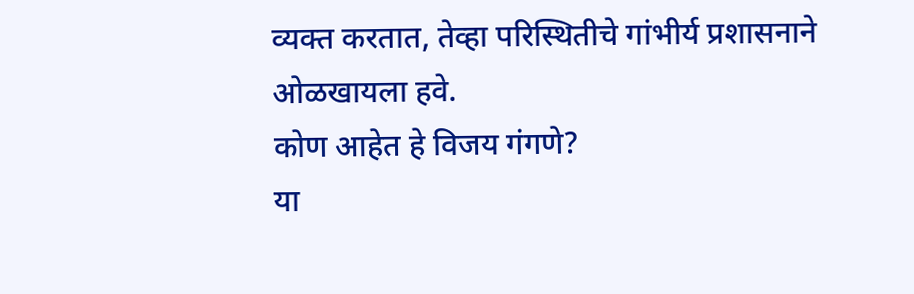व्यक्त करतात, तेव्हा परिस्थितीचे गांभीर्य प्रशासनाने ओळखायला हवे.
कोण आहेत हे विजय गंगणे?
या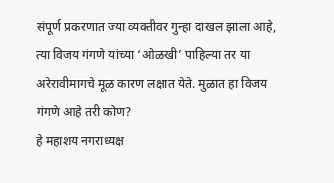संपूर्ण प्रकरणात ज्या व्यक्तीवर गुन्हा दाखल झाला आहे, त्या विजय गंगणे यांच्या ‘ओळखी’ पाहिल्या तर या अरेरावीमागचे मूळ कारण लक्षात येते. मुळात हा विजय गंगणे आहे तरी कोण?
हे महाशय नगराध्यक्ष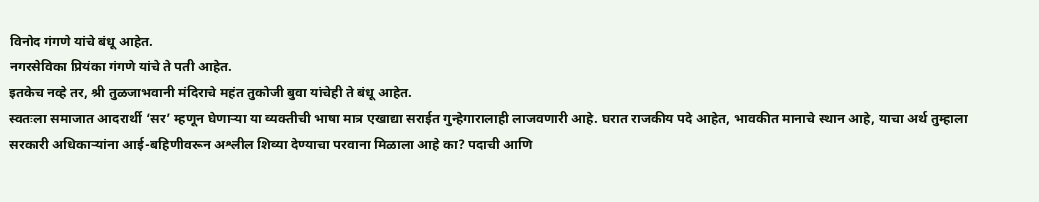विनोद गंगणे यांचे बंधू आहेत.
नगरसेविका प्रियंका गंगणे यांचे ते पती आहेत.
इतकेच नव्हे तर, श्री तुळजाभवानी मंदिराचे महंत तुकोजी बुवा यांचेही ते बंधू आहेत.
स्वतःला समाजात आदरार्थी ‘सर’ म्हणून घेणाऱ्या या व्यक्तीची भाषा मात्र एखाद्या सराईत गुन्हेगारालाही लाजवणारी आहे. घरात राजकीय पदे आहेत, भावकीत मानाचे स्थान आहे, याचा अर्थ तुम्हाला सरकारी अधिकाऱ्यांना आई-बहिणीवरून अश्लील शिव्या देण्याचा परवाना मिळाला आहे का? पदाची आणि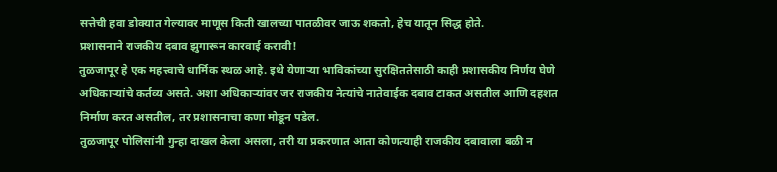सत्तेची हवा डोक्यात गेल्यावर माणूस किती खालच्या पातळीवर जाऊ शकतो, हेच यातून सिद्ध होते.
प्रशासनाने राजकीय दबाव झुगारून कारवाई करावी!
तुळजापूर हे एक महत्त्वाचे धार्मिक स्थळ आहे. इथे येणाऱ्या भाविकांच्या सुरक्षिततेसाठी काही प्रशासकीय निर्णय घेणे अधिकाऱ्यांचे कर्तव्य असते. अशा अधिकाऱ्यांवर जर राजकीय नेत्यांचे नातेवाईक दबाव टाकत असतील आणि दहशत निर्माण करत असतील, तर प्रशासनाचा कणा मोडून पडेल.
तुळजापूर पोलिसांनी गुन्हा दाखल केला असला, तरी या प्रकरणात आता कोणत्याही राजकीय दबावाला बळी न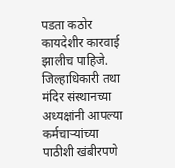पडता कठोर कायदेशीर कारवाई झालीच पाहिजे. जिल्हाधिकारी तथा मंदिर संस्थानच्या अध्यक्षांनी आपल्या कर्मचाऱ्यांच्या पाठीशी खंबीरपणे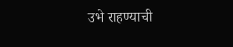उभे राहण्याची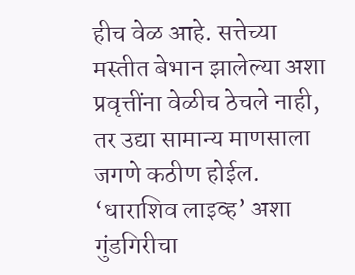हीच वेळ आहे. सत्तेच्या मस्तीत बेभान झालेल्या अशा प्रवृत्तींना वेळीच ठेचले नाही, तर उद्या सामान्य माणसाला जगणे कठीण होईल. ‘धाराशिव लाइव्ह’ अशा गुंडगिरीचा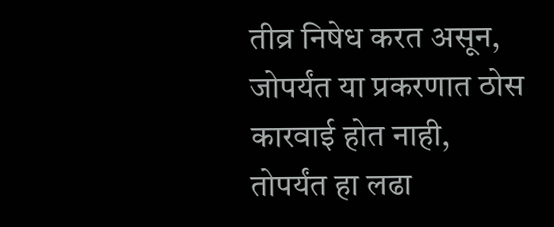तीव्र निषेध करत असून, जोपर्यंत या प्रकरणात ठोस कारवाई होत नाही, तोपर्यंत हा लढा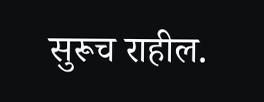सुरूच राहील.